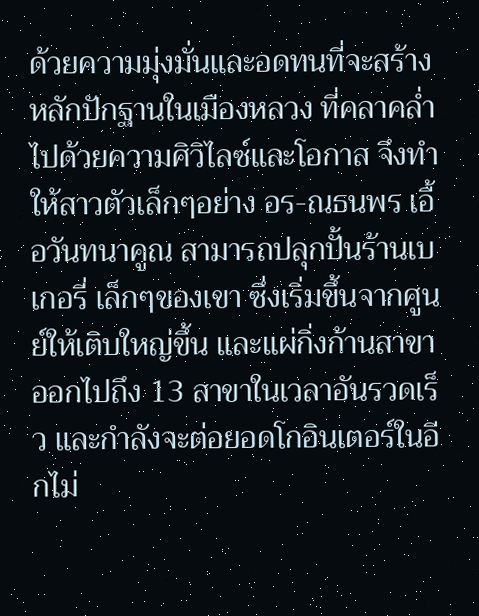ด้วยความมุ่งมั่นและอดทนที่จะสร้างหลักปักฐานในเมืองหลวง ที่คลาคล่ำไปด้วยความศิวิไลซ์และโอกาส จึงทำให้สาวตัวเล็กๆอย่าง อร-ณธนพร เอื้อวันทนาคูณ สามารถปลุกปั้นร้านเบเกอรี่ เล็กๆของเขา ซึ่งเริ่มขึ้นจากศูนย์ให้เติบใหญ่ขึ้น และแผ่กิ่งก้านสาขาออกไปถึง 13 สาขาในเวลาอันรวดเร็ว และกำลังจะต่อยอดโกอินเตอร์ในอีกไม่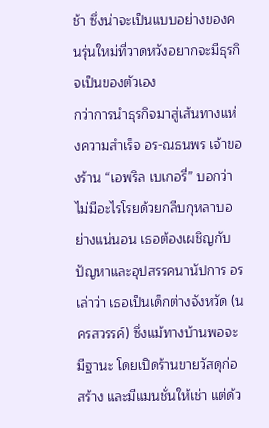ช้า ซึ่งน่าจะเป็นแบบอย่างของคนรุ่นใหม่ที่วาดหวังอยากจะมีธุรกิจเป็นของตัวเอง
กว่าการนำธุรกิจมาสู่เส้นทางแห่งความสำเร็จ อร-ณธนพร เจ้าของร้าน “เอพริล เบเกอรี่” บอกว่า ไม่มีอะไรโรยด้วยกลีบกุหลาบอย่างแน่นอน เธอต้องเผชิญกับปัญหาและอุปสรรคนานัปการ อร เล่าว่า เธอเป็นเด็กต่างจังหวัด (นครสวรรค์) ซึ่งแม้ทางบ้านพอจะมีฐานะ โดยเปิดร้านขายวัสดุก่อสร้าง และมีแมนชั่นให้เช่า แต่ด้ว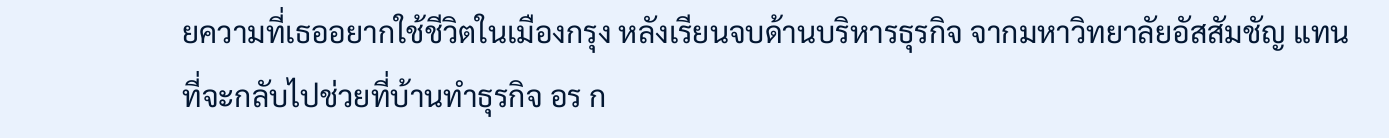ยความที่เธออยากใช้ชีวิตในเมืองกรุง หลังเรียนจบด้านบริหารธุรกิจ จากมหาวิทยาลัยอัสสัมชัญ แทนที่จะกลับไปช่วยที่บ้านทำธุรกิจ อร ก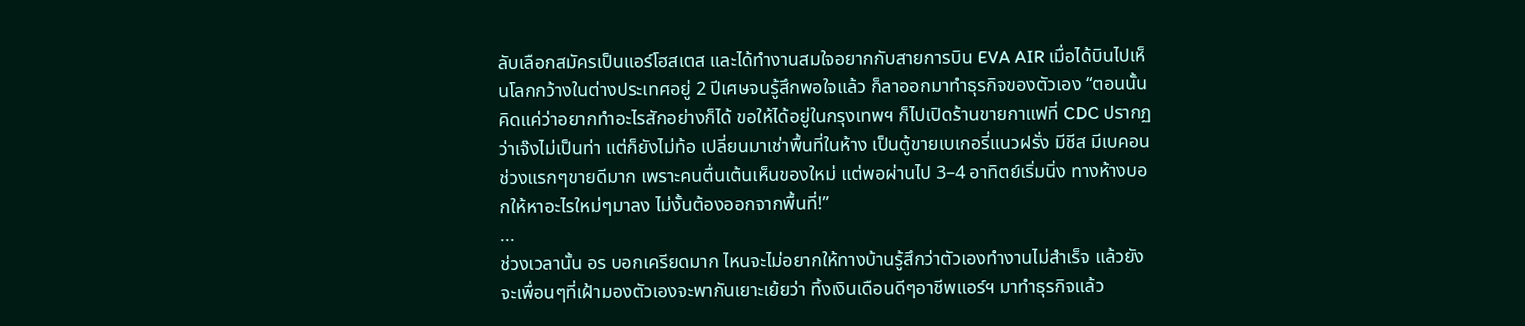ลับเลือกสมัครเป็นแอร์โฮสเตส และได้ทำงานสมใจอยากกับสายการบิน EVA AIR เมื่อได้บินไปเห็นโลกกว้างในต่างประเทศอยู่ 2 ปีเศษจนรู้สึกพอใจแล้ว ก็ลาออกมาทำธุรกิจของตัวเอง “ตอนนั้นคิดแค่ว่าอยากทำอะไรสักอย่างก็ได้ ขอให้ได้อยู่ในกรุงเทพฯ ก็ไปเปิดร้านขายกาแฟที่ CDC ปรากฏว่าเจ๊งไม่เป็นท่า แต่ก็ยังไม่ท้อ เปลี่ยนมาเช่าพื้นที่ในห้าง เป็นตู้ขายเบเกอรี่แนวฝรั่ง มีชีส มีเบคอน ช่วงแรกๆขายดีมาก เพราะคนตื่นเต้นเห็นของใหม่ แต่พอผ่านไป 3–4 อาทิตย์เริ่มนิ่ง ทางห้างบอกให้หาอะไรใหม่ๆมาลง ไม่งั้นต้องออกจากพื้นที่!”
...
ช่วงเวลานั้น อร บอกเครียดมาก ไหนจะไม่อยากให้ทางบ้านรู้สึกว่าตัวเองทำงานไม่สำเร็จ แล้วยังจะเพื่อนๆที่เฝ้ามองตัวเองจะพากันเยาะเย้ยว่า ทิ้งเงินเดือนดีๆอาชีพแอร์ฯ มาทำธุรกิจแล้ว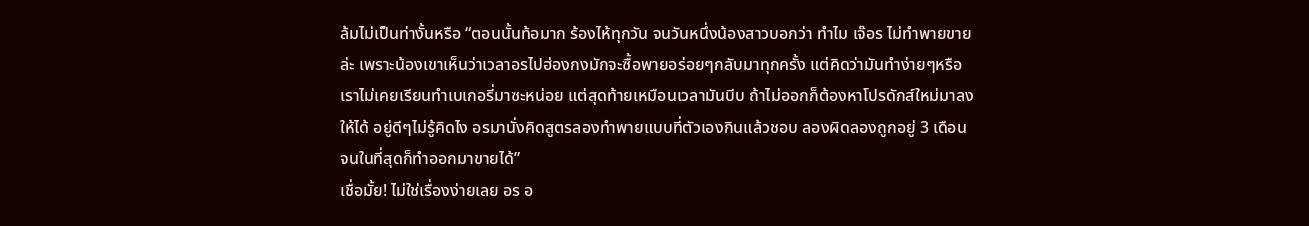ล้มไม่เป็นท่างั้นหรือ “ตอนนั้นท้อมาก ร้องไห้ทุกวัน จนวันหนึ่งน้องสาวบอกว่า ทำไม เจ๊อร ไม่ทำพายขายล่ะ เพราะน้องเขาเห็นว่าเวลาอรไปฮ่องกงมักจะซื้อพายอร่อยๆกลับมาทุกครั้ง แต่คิดว่ามันทำง่ายๆหรือ เราไม่เคยเรียนทำเบเกอรี่มาซะหน่อย แต่สุดท้ายเหมือนเวลามันบีบ ถ้าไม่ออกก็ต้องหาโปรดักส์ใหม่มาลงให้ได้ อยู่ดีๆไม่รู้คิดไง อรมานั่งคิดสูตรลองทำพายแบบที่ตัวเองกินแล้วชอบ ลองผิดลองถูกอยู่ 3 เดือน จนในที่สุดก็ทำออกมาขายได้”
เชื่อมั้ย! ไม่ใช่เรื่องง่ายเลย อร อ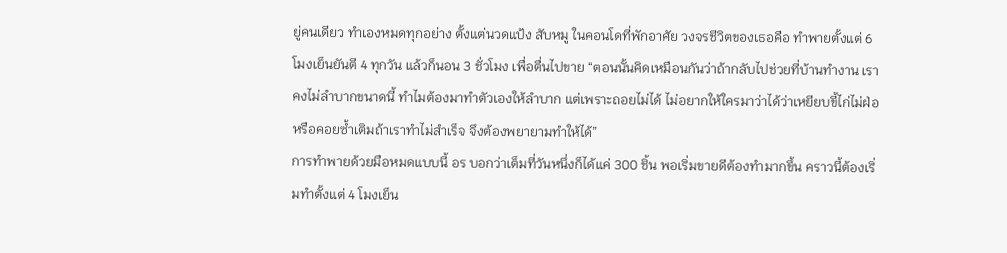ยู่คนเดียว ทำเองหมดทุกอย่าง ตั้งแต่นวดแป้ง สับหมู ในคอนโดที่พักอาศัย วงจรชีวิตของเธอคือ ทำพายตั้งแต่ 6 โมงเย็นยันตี 4 ทุกวัน แล้วก็นอน 3 ชั่วโมง เพื่อตื่นไปขาย “ตอนนั้นคิดเหมือนกันว่าถ้ากลับไปช่วยที่บ้านทำงาน เราคงไม่ลำบากขนาดนี้ ทำไมต้องมาทำตัวเองให้ลำบาก แต่เพราะถอยไม่ได้ ไม่อยากให้ใครมาว่าได้ว่าเหยียบขี้ไก่ไม่ฝ่อ หรือคอยซ้ำเติมถ้าเราทำไม่สำเร็จ จึงต้องพยายามทำให้ได้”
การทำพายด้วยมือหมดแบบนี้ อร บอกว่าเต็มที่วันหนึ่งก็ได้แค่ 300 ชิ้น พอเริ่มขายดีต้องทำมากขึ้น คราวนี้ต้องเริ่มทำตั้งแต่ 4 โมงเย็น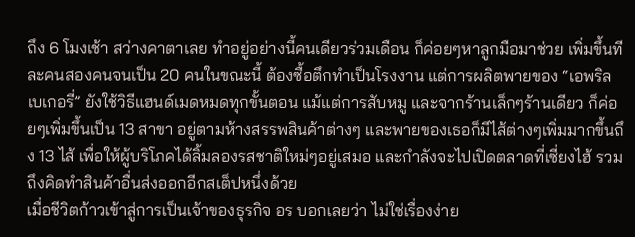ถึง 6 โมงเช้า สว่างคาตาเลย ทำอยู่อย่างนี้คนเดียวร่วมเดือน ก็ค่อยๆหาลูกมือมาช่วย เพิ่มขึ้นทีละคนสองคนจนเป็น 20 คนในขณะนี้ ต้องซื้อตึกทำเป็นโรงงาน แต่การผลิตพายของ “เอพริล เบเกอรี่” ยังใช้วิธีแฮนด์เมดหมดทุกขั้นตอน แม้แต่การสับหมู และจากร้านเล็กๆร้านเดียว ก็ค่อยๆเพิ่มขึ้นเป็น 13 สาขา อยู่ตามห้างสรรพสินค้าต่างๆ และพายของเธอก็มีไส้ต่างๆเพิ่มมากขึ้นถึง 13 ไส้ เพื่อให้ผู้บริโภคได้ลิ้มลองรสชาติใหม่ๆอยู่เสมอ และกำลังจะไปเปิดตลาดที่เซี่ยงไฮ้ รวมถึงคิดทำสินค้าอื่นส่งออกอีกสเต็ปหนึ่งด้วย
เมื่อชีวิตก้าวเข้าสู่การเป็นเจ้าของธุรกิจ อร บอกเลยว่า ไม่ใช่เรื่องง่าย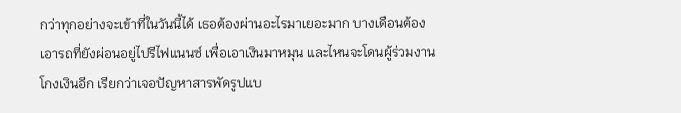กว่าทุกอย่างจะเข้าที่ในวันนี้ได้ เธอต้องผ่านอะไรมาเยอะมาก บางเดือนต้องเอารถที่ยังผ่อนอยู่ไปรีไฟแนนซ์ เพื่อเอาเงินมาหมุน และไหนจะโดนผู้ร่วมงานโกงเงินอีก เรียกว่าเจอปัญหาสารพัดรูปแบ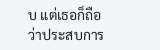บ แต่เธอก็ถือว่าประสบการ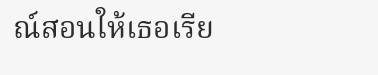ณ์สอนให้เธอเรีย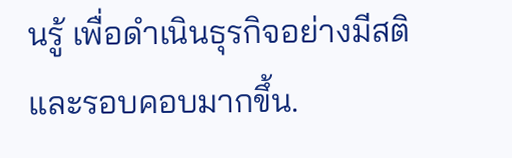นรู้ เพื่อดำเนินธุรกิจอย่างมีสติและรอบคอบมากขึ้น.